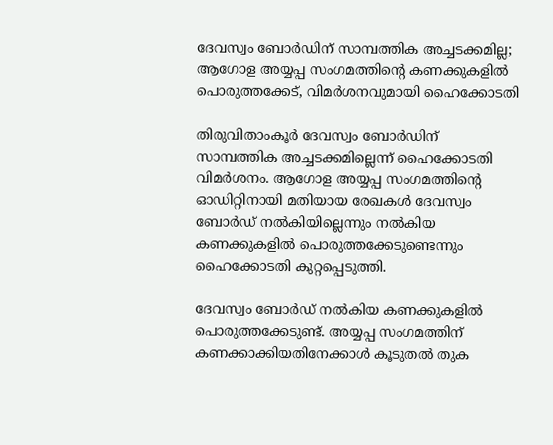ദേവസ്വം ബോർഡിന് സാമ്പത്തിക അച്ചടക്കമില്ല; ആഗോള അയ്യപ്പ സംഗമത്തിന്റെ കണക്കുകളിൽ പൊരുത്തക്കേട്, വിമർശനവുമായി ഹൈക്കോടതി

തിരുവിതാംകൂർ ദേവസ്വം ബോർഡിന് സാമ്പത്തിക അച്ചടക്കമില്ലെന്ന് ഹൈക്കോടതി വിമർശനം. ആഗോള അയ്യപ്പ സംഗമത്തിന്റെ ഓഡിറ്റിനായി മതിയായ രേഖകള്‍ ദേവസ്വം ബോര്‍ഡ് നല്‍കിയില്ലെന്നും നല്‍കിയ കണക്കുകളില്‍ പൊരുത്തക്കേടുണ്ടെന്നും ഹൈക്കോടതി കുറ്റപ്പെടുത്തി.

ദേവസ്വം ബോര്‍ഡ് നല്‍കിയ കണക്കുകളില്‍ പൊരുത്തക്കേടുണ്ട്. അയ്യപ്പ സംഗമത്തിന് കണക്കാക്കിയതിനേക്കാള്‍ കൂടുതല്‍ തുക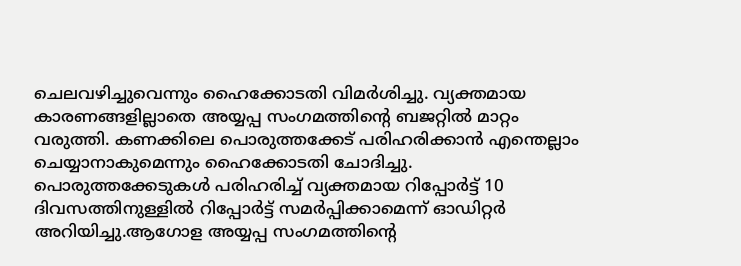ചെലവഴിച്ചുവെന്നും ഹൈക്കോടതി വിമർശിച്ചു. വ്യക്തമായ കാരണങ്ങളില്ലാതെ അയ്യപ്പ സംഗമത്തിന്റെ ബജറ്റില്‍ മാറ്റം വരുത്തി. കണക്കിലെ പൊരുത്തക്കേട് പരിഹരിക്കാന്‍ എന്തെല്ലാം ചെയ്യാനാകുമെന്നും ഹൈക്കോടതി ചോദിച്ചു. പൊരുത്തക്കേടുകൾ പരിഹരിച്ച് വ്യക്തമായ റിപ്പോർട്ട് 10 ദിവസത്തിനുള്ളിൽ റിപ്പോർട്ട് സമർപ്പിക്കാമെന്ന് ഓഡിറ്റർ അറിയിച്ചു.ആഗോള അയ്യപ്പ സംഗമത്തിന്റെ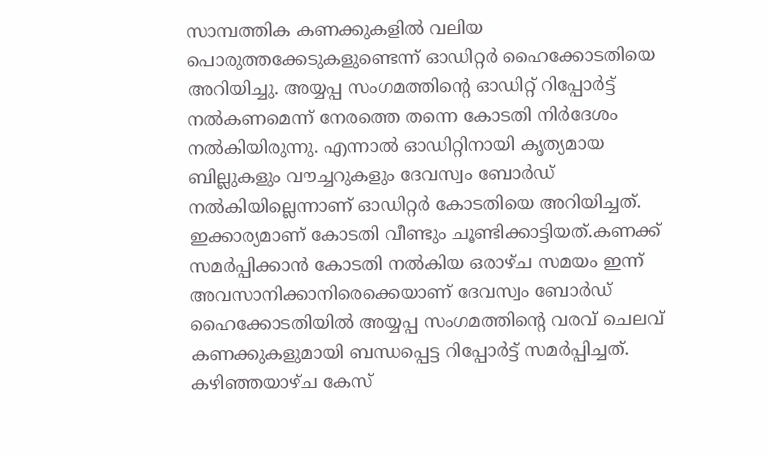സാമ്പത്തിക കണക്കുകളിൽ വലിയ പൊരുത്തക്കേടുകളുണ്ടെന്ന് ഓഡിറ്റർ ഹൈക്കോടതിയെ അറിയിച്ചു. അയ്യപ്പ സംഗമത്തിന്റെ ഓഡിറ്റ് റിപ്പോർട്ട് നൽകണമെന്ന് നേരത്തെ തന്നെ കോടതി നിർദേശം നൽകിയിരുന്നു. എന്നാൽ ഓഡിറ്റിനായി കൃത്യമായ ബില്ലുകളും വൗച്ചറുകളും ദേവസ്വം ബോര്‍ഡ് നല്‍കിയില്ലെന്നാണ് ഓഡിറ്റര്‍ കോടതിയെ അറിയിച്ചത്. ഇക്കാര്യമാണ് കോടതി വീണ്ടും ചൂണ്ടിക്കാട്ടിയത്.കണക്ക് സമർപ്പിക്കാൻ കോടതി നൽകിയ ഒരാഴ്ച സമയം ഇന്ന് അവസാനിക്കാനിരെക്കെയാണ് ദേവസ്വം ബോര്‍ഡ് ഹൈക്കോടതിയില്‍ അയ്യപ്പ സംഗമത്തിന്റെ വരവ് ചെലവ് കണക്കുകളുമായി ബന്ധപ്പെട്ട റിപ്പോര്‍ട്ട് സമര്‍പ്പിച്ചത്. കഴിഞ്ഞയാഴ്ച കേസ്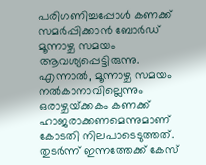പരിഗണിച്ചപ്പോള്‍ കണക്ക് സമര്‍പ്പിക്കാന്‍ ബോര്‍ഡ് മൂന്നാഴ്ച സമയം ആവശ്യപ്പെട്ടിരുന്നു. എന്നാല്‍, മൂന്നാഴ്ച സമയം നല്‍കാനാവില്ലെന്നും ഒരാഴ്ചയ്‌ക്കകം കണക്ക് ഹാജരാക്കണമെന്നു‌മാണ് കോടതി നിലപാടെടുത്തത്. തുടര്‍ന്ന് ഇന്നത്തേക്ക് കേസ്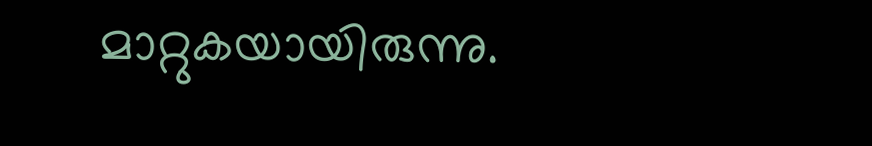മാറ്റുകയായിരുന്നു.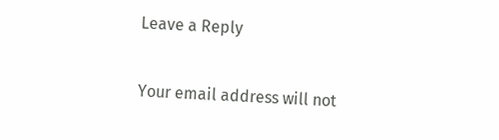Leave a Reply

Your email address will not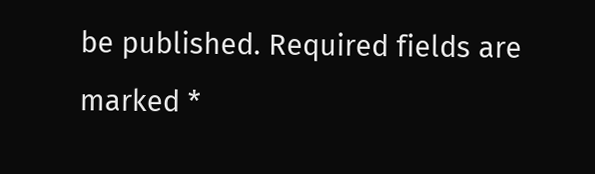be published. Required fields are marked *